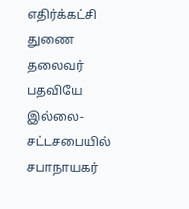எதிர்க்கட்சி துணை தலைவர் பதவியே இல்லை-சட்டசபையில் சபாநாயகர்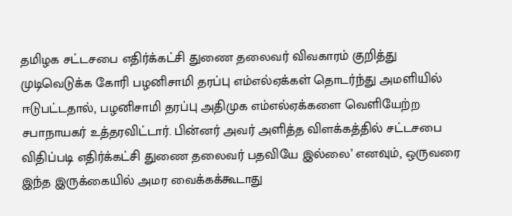தமிழக சட்டசபை எதிர்க்கட்சி துணை தலைவர் விவகாரம் குறித்து முடிவெடுக்க கோரி பழனிசாமி தரப்பு எம்எல்ஏக்கள் தொடர்ந்து அமளியில் ஈடுபட்டதால், பழனிசாமி தரப்பு அதிமுக எம்எல்ஏக்களை வெளியேற்ற சபாநாயகர் உத்தரவிட்டார். பின்னர் அவர் அளித்த விளக்கத்தில் சட்டசபை விதிப்படி எதிர்க்கட்சி துணை தலைவர் பதவியே இல்லை’ எனவும், ஒருவரை இந்த இருக்கையில் அமர வைக்கக்கூடாது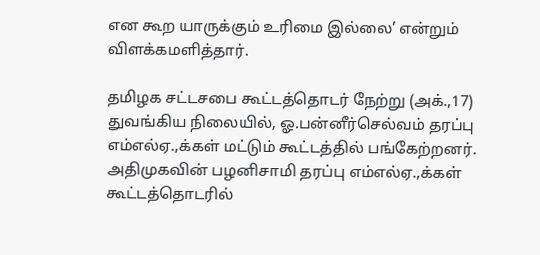என கூற யாருக்கும் உரிமை இல்லை’ என்றும் விளக்கமளித்தார்.

தமிழக சட்டசபை கூட்டத்தொடர் நேற்று (அக்.,17) துவங்கிய நிலையில், ஓ.பன்னீர்செல்வம் தரப்பு எம்எல்ஏ.,க்கள் மட்டும் கூட்டத்தில் பங்கேற்றனர். அதிமுகவின் பழனிசாமி தரப்பு எம்எல்ஏ.,க்கள் கூட்டத்தொடரில்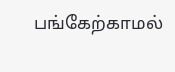பங்கேற்காமல்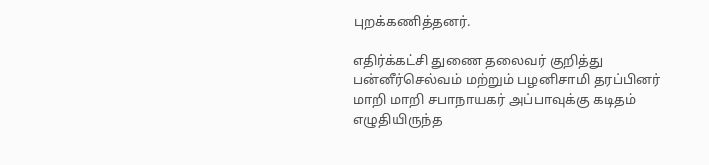புறக்கணித்தனர்.

எதிர்க்கட்சி துணை தலைவர் குறித்து பன்னீர்செல்வம் மற்றும் பழனிசாமி தரப்பினர் மாறி மாறி சபாநாயகர் அப்பாவுக்கு கடிதம் எழுதியிருந்த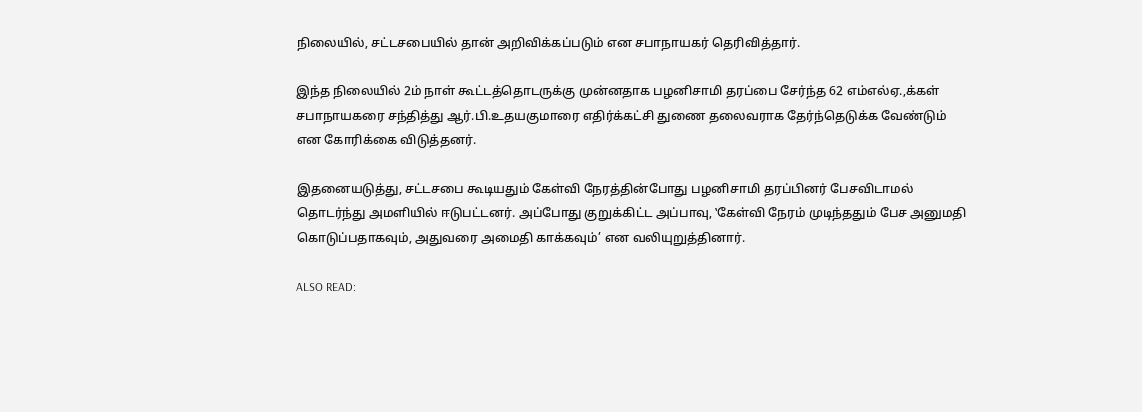நிலையில், சட்டசபையில் தான் அறிவிக்கப்படும் என சபாநாயகர் தெரிவித்தார்.

இந்த நிலையில் 2ம் நாள் கூட்டத்தொடருக்கு முன்னதாக பழனிசாமி தரப்பை சேர்ந்த 62 எம்எல்ஏ.,க்கள் சபாநாயகரை சந்தித்து ஆர்.பி.உதயகுமாரை எதிர்க்கட்சி துணை தலைவராக தேர்ந்தெடுக்க வேண்டும் என கோரிக்கை விடுத்தனர்.

இதனையடுத்து, சட்டசபை கூடியதும் கேள்வி நேரத்தின்போது பழனிசாமி தரப்பினர் பேசவிடாமல் தொடர்ந்து அமளியில் ஈடுபட்டனர். அப்போது குறுக்கிட்ட அப்பாவு, ‛கேள்வி நேரம் முடிந்ததும் பேச அனுமதி கொடுப்பதாகவும், அதுவரை அமைதி காக்கவும்’ என வலியுறுத்தினார்.

ALSO READ: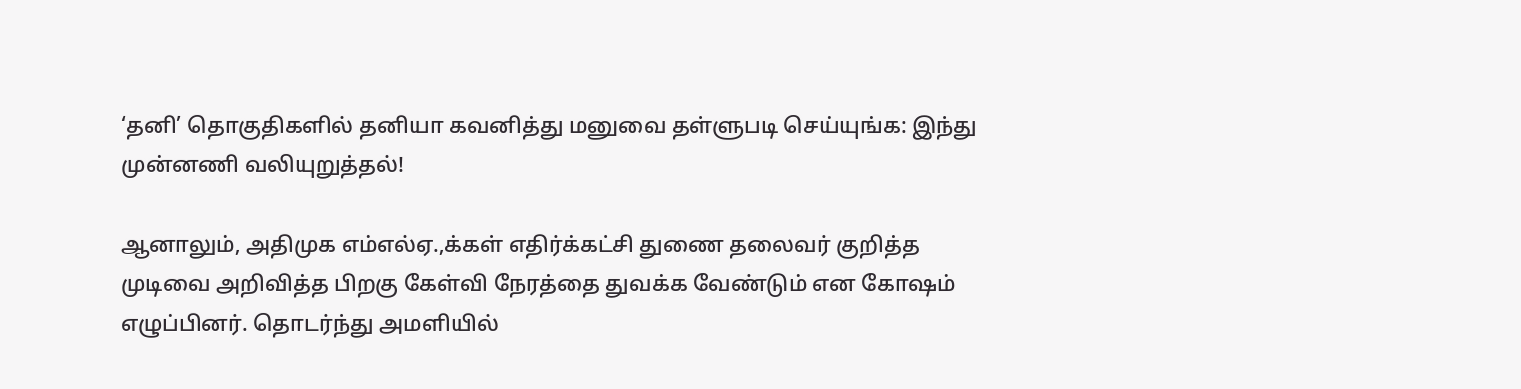‘தனி’ தொகுதிகளில் தனியா கவனித்து மனுவை தள்ளுபடி செய்யுங்க: இந்து முன்னணி வலியுறுத்தல்!

ஆனாலும், அதிமுக எம்எல்ஏ.,க்கள் எதிர்க்கட்சி துணை தலைவர் குறித்த முடிவை அறிவித்த பிறகு கேள்வி நேரத்தை துவக்க வேண்டும் என கோஷம் எழுப்பினர். தொடர்ந்து அமளியில்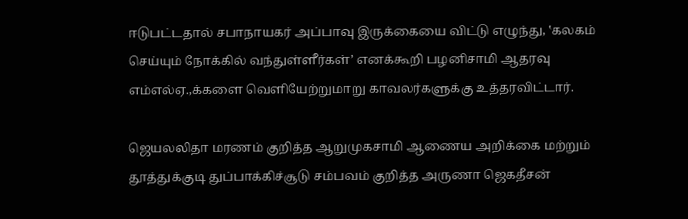ஈடுபட்டதால் சபாநாயகர் அப்பாவு இருக்கையை விட்டு எழுந்து, ‛கலகம் செய்யும் நோக்கில் வந்துள்ளீர்கள்’ எனக்கூறி பழனிசாமி ஆதரவு எம்எல்ஏ.,க்களை வெளியேற்றுமாறு காவலர்களுக்கு உத்தரவிட்டார்.

ஜெயலலிதா மரணம் குறித்த ஆறுமுகசாமி ஆணைய அறிக்கை மற்றும் தூத்துக்குடி துப்பாக்கிச்சூடு சம்பவம் குறித்த அருணா ஜெகதீசன்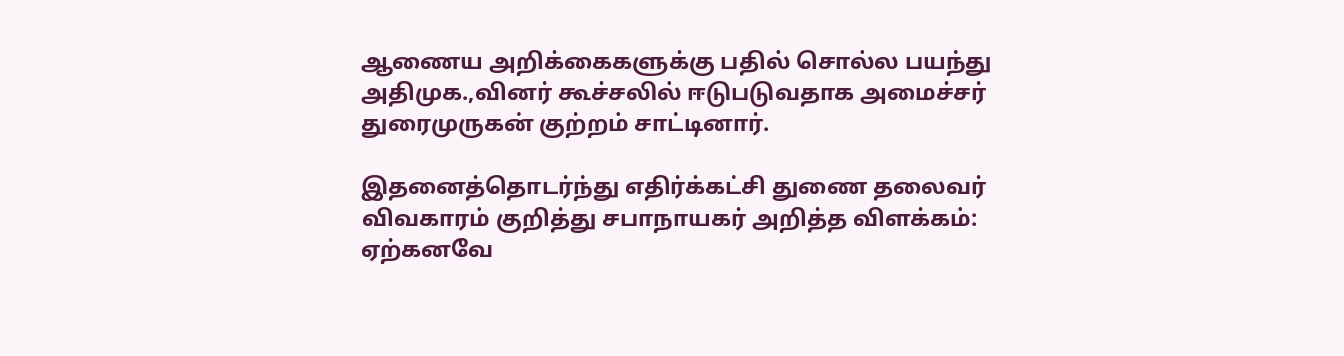ஆணைய அறிக்கைகளுக்கு பதில் சொல்ல பயந்து அதிமுக.,வினர் கூச்சலில் ஈடுபடுவதாக அமைச்சர் துரைமுருகன் குற்றம் சாட்டினார்.

இதனைத்தொடர்ந்து எதிர்க்கட்சி துணை தலைவர் விவகாரம் குறித்து சபாநாயகர் அறித்த விளக்கம்: ஏற்கனவே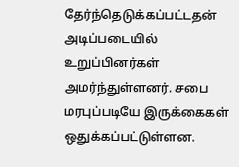தேர்ந்தெடுக்கப்பட்டதன் அடிப்படையில் உறுப்பினர்கள் அமர்ந்துள்ளனர். சபை மரபுப்படியே இருக்கைகள் ஒதுக்கப்பட்டுள்ளன.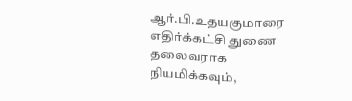ஆர்.பி.உதயகுமாரை எதிர்க்கட்சி துணை தலைவராக நியமிக்கவும்,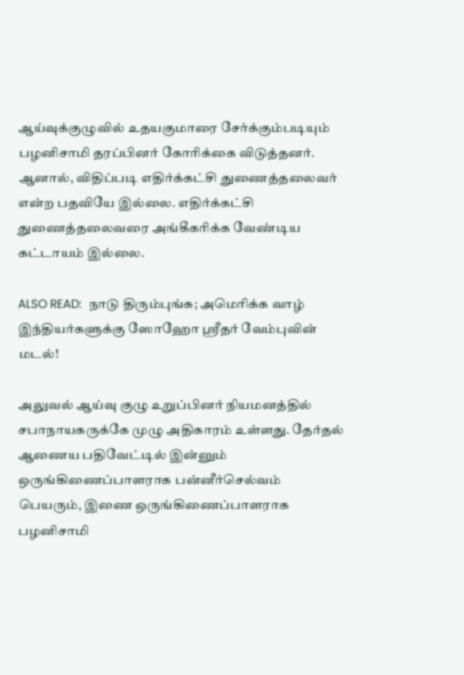ஆய்வுக்குழுவில் உதயகுமாரை சேர்க்கும்படியும் பழனிசாமி தரப்பினர் கோரிக்கை விடுத்தனர். ஆனால், விதிப்படி எதிர்க்கட்சி துணைத்தலைவர் என்ற பதவியே இல்லை. எதிர்க்கட்சி துணைத்தலைவரை அங்கீகரிக்க வேண்டிய கட்டாயம் இல்லை.

ALSO READ:  நாடு திரும்புங்க; அமெரிக்க வாழ் இந்தியர்களுக்கு ஸோஹோ ஸ்ரீதர் வேம்புவின் மடல்!

அலுவல் ஆய்வு குழு உறுப்பினர் நியமனத்தில் சபாநாயகருக்கே முழு அதிகாரம் உள்ளது. தேர்தல் ஆணைய பதிவேட்டில் இன்னும் ஒருங்கிணைப்பாளராக பன்னீர்செல்வம் பெயரும், இணை ஒருங்கிணைப்பாளராக பழனிசாமி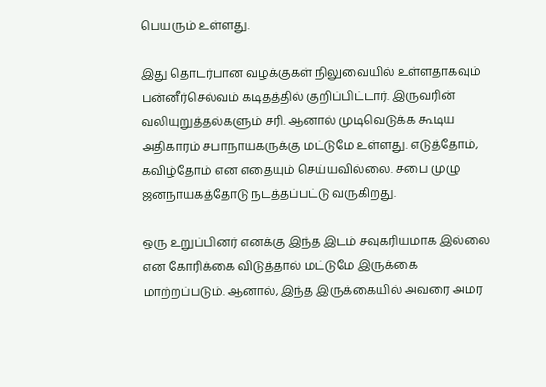பெயரும் உள்ளது.

இது தொடர்பான வழக்குகள் நிலுவையில் உள்ளதாகவும் பன்னீர்செல்வம் கடிதத்தில் குறிப்பிட்டார். இருவரின் வலியுறுத்தல்களும் சரி. ஆனால் முடிவெடுக்க கூடிய அதிகாரம் சபாநாயகருக்கு மட்டுமே உள்ளது. எடுத்தோம், கவிழ்தோம் என எதையும் செய்யவில்லை. சபை முழு ஜனநாயகத்தோடு நடத்தப்பட்டு வருகிறது.

ஒரு உறுப்பினர் எனக்கு இந்த இடம் சவுகரியமாக இல்லை என கோரிக்கை விடுத்தால் மட்டுமே இருக்கை மாற்றப்படும். ஆனால், இந்த இருக்கையில் அவரை அமர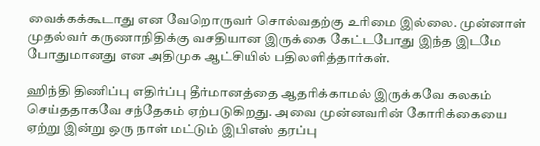வைக்கக்கூடாது என வேறொருவர் சொல்வதற்கு உரிமை இல்லை. முன்னாள் முதல்வர் கருணாநிதிக்கு வசதியான இருக்கை கேட்டபோது இந்த இடமே போதுமானது என அதிமுக ஆட்சியில் பதிலளித்தார்கள்.

ஹிந்தி திணிப்பு எதிர்ப்பு தீர்மானத்தை ஆதரிக்காமல் இருக்கவே கலகம் செய்ததாகவே சந்தேகம் ஏற்படுகிறது. அவை முன்னவரின் கோரிக்கையை ஏற்று இன்று ஒரு நாள் மட்டும் இபிஎஸ் தரப்பு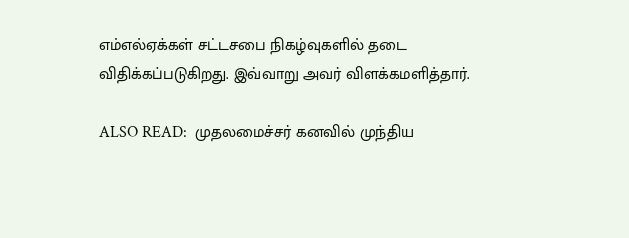எம்எல்ஏக்கள் சட்டசபை நிகழ்வுகளில் தடை விதிக்கப்படுகிறது. இவ்வாறு அவர் விளக்கமளித்தார்.

ALSO READ:  முதலமைச்சர் கனவில் முந்திய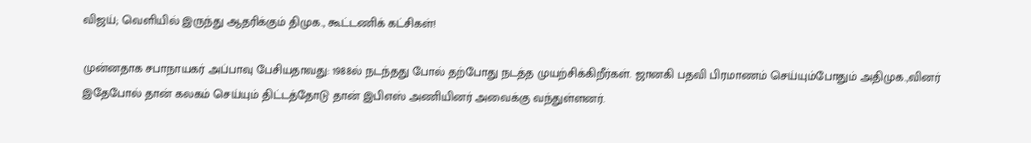விஜய்; வெளியில் இருந்து ஆதரிக்கும் திமுக., கூட்டணிக் கட்சிகள்!

முன்னதாக சபாநாயகர் அப்பாவு பேசியதாவது: 1988ல் நடந்தது போல் தற்போது நடத்த முயற்சிக்கிறீர்கள். ஜானகி பதவி பிரமாணம் செய்யும்போதும் அதிமுக.,வினர் இதேபோல் தான் கலகம் செய்யும் திட்டத்தோடு தான் இபிஎஸ் அணியினர் அவைக்கு வந்துள்ளனர்.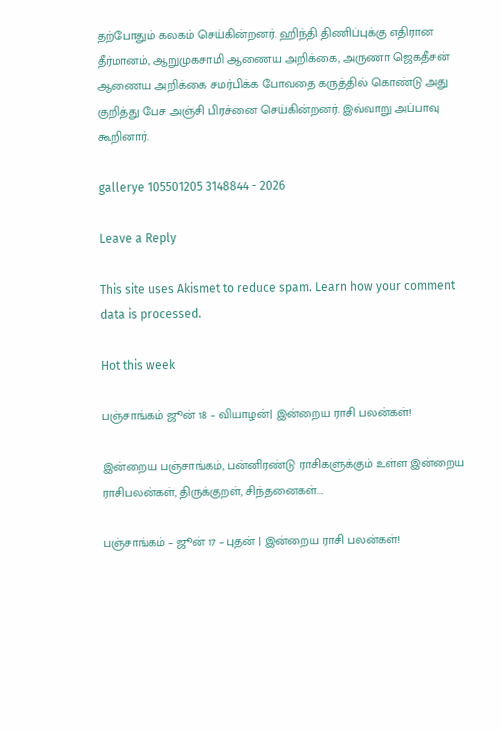தற்போதும் கலகம் செய்கின்றனர். ஹிந்தி திணிப்புக்கு எதிரான தீர்மானம், ஆறுமுகசாமி ஆணைய அறிக்கை, அருணா ஜெகதீசன் ஆணைய அறிக்கை சமர்பிக்க போவதை கருத்தில் கொண்டு அது குறித்து பேச அஞ்சி பிரச்னை செய்கின்றனர். இவ்வாறு அப்பாவு கூறினார்.

gallerye 105501205 3148844 - 2026

Leave a Reply

This site uses Akismet to reduce spam. Learn how your comment data is processed.

Hot this week

பஞ்சாங்கம் ஜூன் 18 – வியாழன்| இன்றைய ராசி பலன்கள்!

இன்றைய பஞ்சாங்கம், பன்னிரண்டு ராசிகளுக்கும் உள்ள இன்றைய ராசிபலன்கள், திருக்குறள், சிந்தனைகள்....

பஞ்சாங்கம் – ஜூன் 17 – புதன் | இன்றைய ராசி பலன்கள்!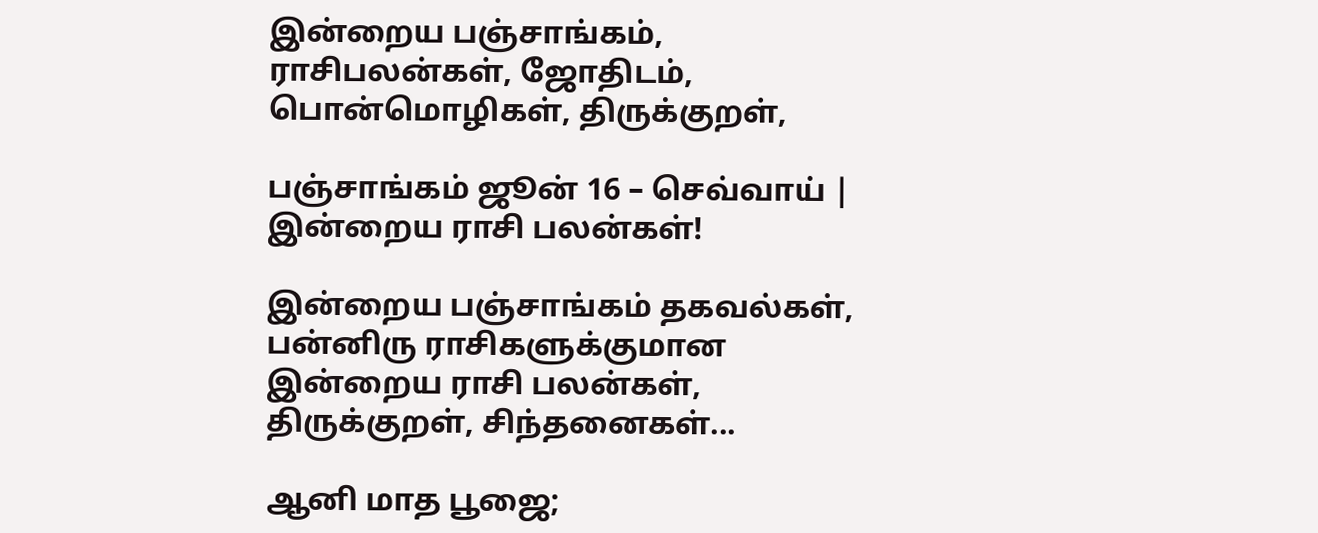இன்றைய பஞ்சாங்கம், ராசிபலன்கள், ஜோதிடம், பொன்மொழிகள், திருக்குறள்,

பஞ்சாங்கம் ஜூன் 16 – செவ்வாய் | இன்றைய ராசி பலன்கள்!

இன்றைய பஞ்சாங்கம் தகவல்கள், பன்னிரு ராசிகளுக்குமான இன்றைய ராசி பலன்கள், திருக்குறள், சிந்தனைகள்...

ஆனி மாத பூஜை;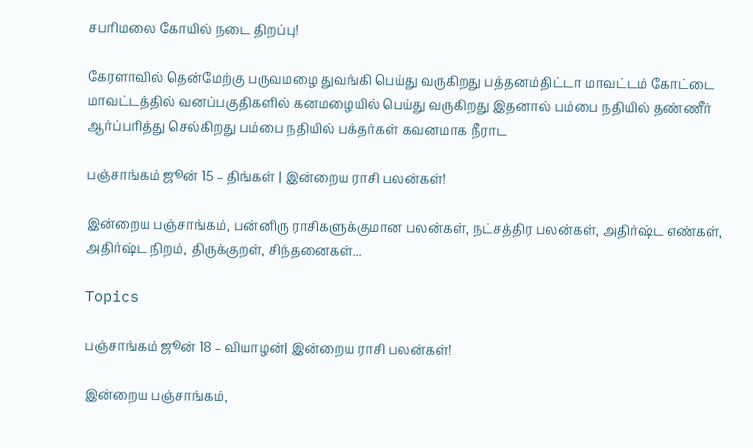சபரிமலை கோயில் நடை திறப்பு!

கேரளாவில் தென்மேற்கு பருவமழை துவங்கி பெய்து வருகிறது பத்தனம்திட்டா மாவட்டம் கோட்டை மாவட்டத்தில் வனப்பகுதிகளில் கனமழையில் பெய்து வருகிறது இதனால் பம்பை நதியில் தண்ணீர் ஆர்ப்பரித்து செல்கிறது பம்பை நதியில் பக்தர்கள் கவனமாக நீராட

பஞ்சாங்கம் ஜூன் 15 – திங்கள் | இன்றைய ராசி பலன்கள்!

இன்றைய பஞ்சாங்கம், பன்னிரு ராசிகளுக்குமான பலன்கள், நட்சத்திர பலன்கள், அதிர்ஷ்ட எண்கள், அதிர்ஷ்ட நிறம், திருக்குறள், சிந்தனைகள்...

Topics

பஞ்சாங்கம் ஜூன் 18 – வியாழன்| இன்றைய ராசி பலன்கள்!

இன்றைய பஞ்சாங்கம்,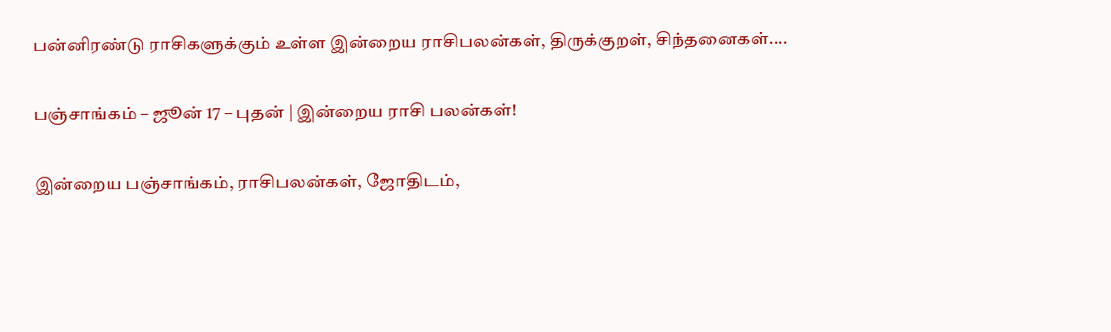பன்னிரண்டு ராசிகளுக்கும் உள்ள இன்றைய ராசிபலன்கள், திருக்குறள், சிந்தனைகள்....

பஞ்சாங்கம் – ஜூன் 17 – புதன் | இன்றைய ராசி பலன்கள்!

இன்றைய பஞ்சாங்கம், ராசிபலன்கள், ஜோதிடம்,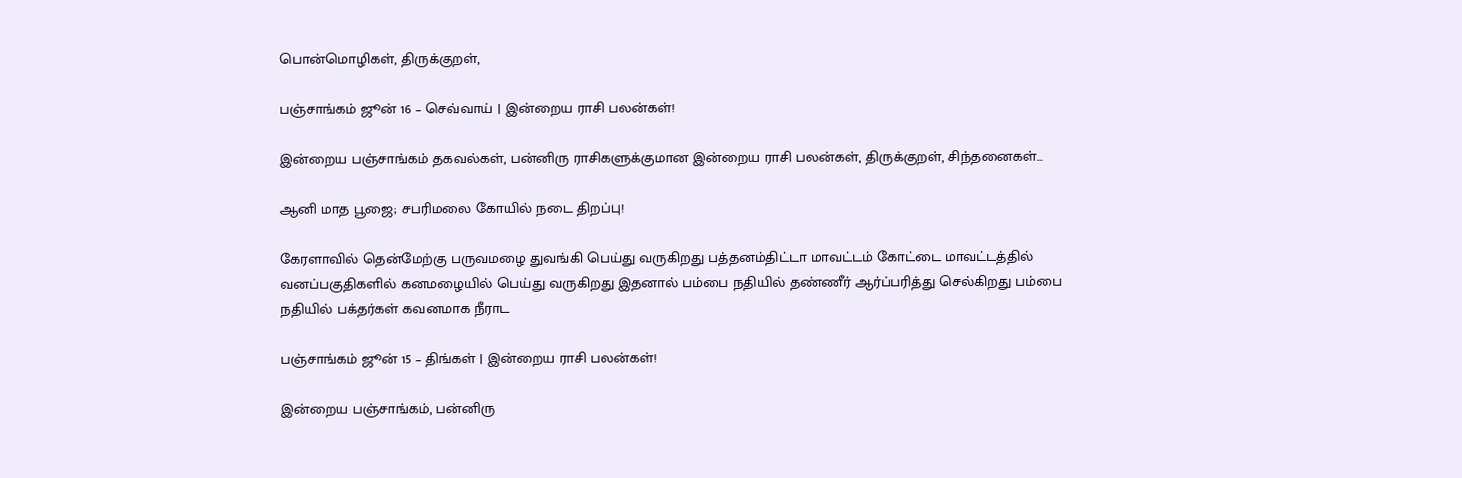பொன்மொழிகள், திருக்குறள்,

பஞ்சாங்கம் ஜூன் 16 – செவ்வாய் | இன்றைய ராசி பலன்கள்!

இன்றைய பஞ்சாங்கம் தகவல்கள், பன்னிரு ராசிகளுக்குமான இன்றைய ராசி பலன்கள், திருக்குறள், சிந்தனைகள்...

ஆனி மாத பூஜை; சபரிமலை கோயில் நடை திறப்பு!

கேரளாவில் தென்மேற்கு பருவமழை துவங்கி பெய்து வருகிறது பத்தனம்திட்டா மாவட்டம் கோட்டை மாவட்டத்தில் வனப்பகுதிகளில் கனமழையில் பெய்து வருகிறது இதனால் பம்பை நதியில் தண்ணீர் ஆர்ப்பரித்து செல்கிறது பம்பை நதியில் பக்தர்கள் கவனமாக நீராட

பஞ்சாங்கம் ஜூன் 15 – திங்கள் | இன்றைய ராசி பலன்கள்!

இன்றைய பஞ்சாங்கம், பன்னிரு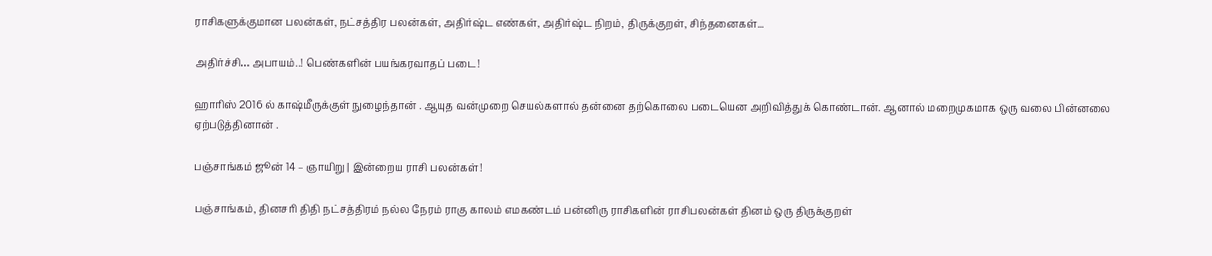ராசிகளுக்குமான பலன்கள், நட்சத்திர பலன்கள், அதிர்ஷ்ட எண்கள், அதிர்ஷ்ட நிறம், திருக்குறள், சிந்தனைகள்...

அதிர்ச்சி… அபாயம்..! பெண்களின் பயங்கரவாதப் படை!

ஹாரிஸ் 2016 ல் காஷ்மீருக்குள் நுழைந்தான் . ஆயுத வன்முறை செயல்களால் தன்னை தற்கொலை படையென அறிவித்துக் கொண்டான். ஆனால் மறைமுகமாக ஒரு வலை பின்னலை ஏற்படுத்தினான் .

பஞ்சாங்கம் ஜூன் 14 – ஞாயிறு | இன்றைய ராசி பலன்கள்!

பஞ்சாங்கம், தினசரி திதி நட்சத்திரம் நல்ல நேரம் ராகு காலம் எமகண்டம் பன்னிரு ராசிகளின் ராசிபலன்கள் தினம் ஒரு திருக்குறள்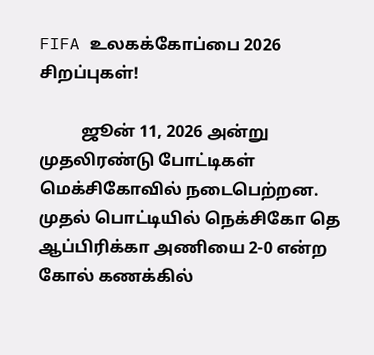FIFA உலகக்கோப்பை 2026 சிறப்புகள்!

          ஜூன் 11, 2026 அன்று முதலிரண்டு போட்டிகள் மெக்சிகோவில் நடைபெற்றன. முதல் பொட்டியில் நெக்சிகோ தெ ஆப்பிரிக்கா அணியை 2-0 என்ற கோல் கணக்கில்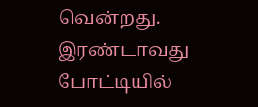வென்றது. இரண்டாவது போட்டியில்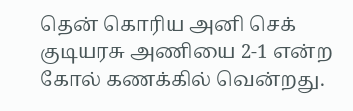தென் கொரிய அனி செக் குடியரசு அணியை 2-1 என்ற கோல் கணக்கில் வென்றது.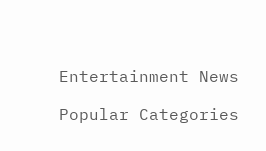Entertainment News

Popular Categories